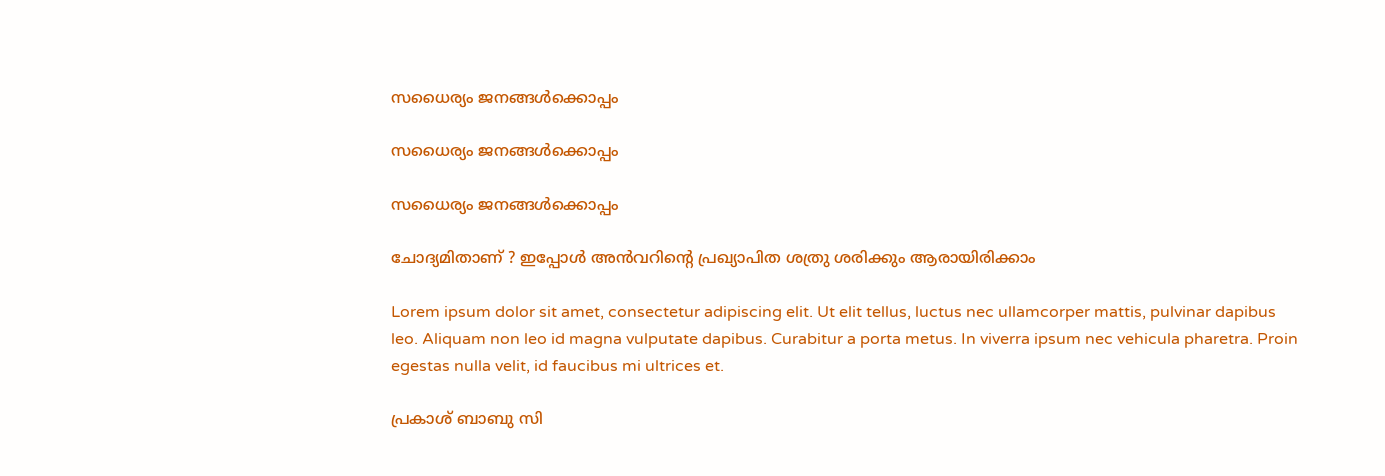സധൈര്യം ജനങ്ങൾക്കൊപ്പം

സധൈര്യം ജനങ്ങൾക്കൊപ്പം

സധൈര്യം ജനങ്ങൾക്കൊപ്പം

ചോദ്യമിതാണ് ? ഇപ്പോൾ അൻവറിൻ്റെ പ്രഖ്യാപിത ശത്രു ശരിക്കും ആരായിരിക്കാം

Lorem ipsum dolor sit amet, consectetur adipiscing elit. Ut elit tellus, luctus nec ullamcorper mattis, pulvinar dapibus leo. Aliquam non leo id magna vulputate dapibus. Curabitur a porta metus. In viverra ipsum nec vehicula pharetra. Proin egestas nulla velit, id faucibus mi ultrices et.

പ്രകാശ് ബാബു സി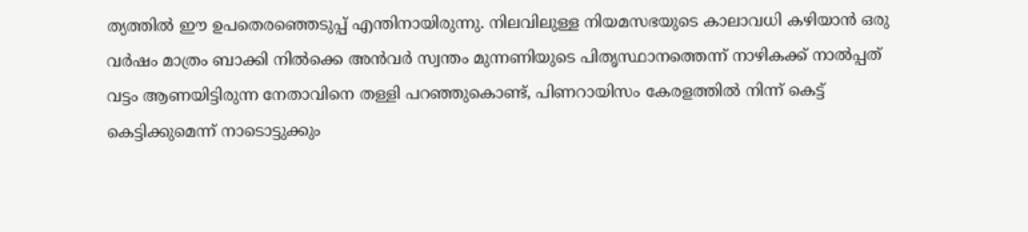ത്യത്തിൽ ഈ ഉപതെരഞ്ഞെടുപ്പ് എന്തിനായിരുന്നു. നിലവിലുള്ള നിയമസഭയുടെ കാലാവധി കഴിയാൻ ഒരു വർഷം മാത്രം ബാക്കി നിൽക്കെ അൻവർ സ്വന്തം മുന്നണിയുടെ പിതൃസ്ഥാനത്തെന്ന് നാഴികക്ക് നാൽപ്പത് വട്ടം ആണയിട്ടിരുന്ന നേതാവിനെ തള്ളി പറഞ്ഞുകൊണ്ട്, പിണറായിസം കേരളത്തിൽ നിന്ന് കെട്ട് കെട്ടിക്കുമെന്ന് നാടൊട്ടുക്കും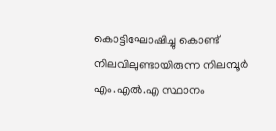കൊട്ടിഘോഷിച്ചു കൊണ്ട് നിലവിലുണ്ടായിരുന്ന നിലമ്പൂർ എം.എൽ.എ സ്ഥാനം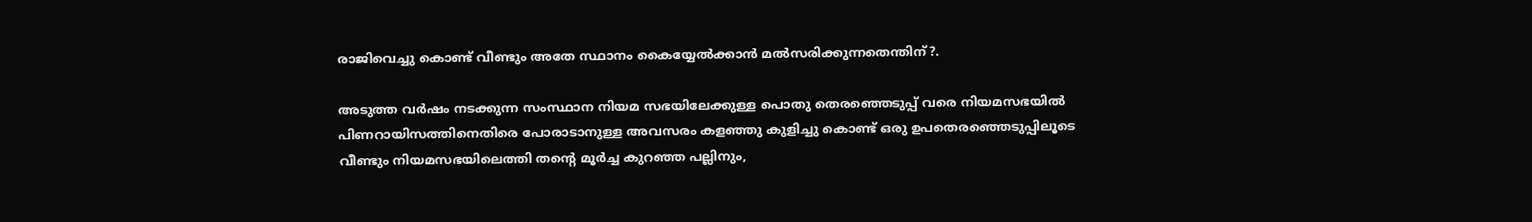രാജിവെച്ചു കൊണ്ട് വീണ്ടും അതേ സ്ഥാനം കൈയ്യേൽക്കാൻ മൽസരിക്കുന്നതെന്തിന്?.

അടുത്ത വർഷം നടക്കുന്ന സംസ്ഥാന നിയമ സഭയിലേക്കുള്ള പൊതു തെരഞ്ഞെടുപ്പ് വരെ നിയമസഭയിൽ പിണറായിസത്തിനെതിരെ പോരാടാനുള്ള അവസരം കളഞ്ഞു കുളിച്ചു കൊണ്ട് ഒരു ഉപതെരഞ്ഞെടുപ്പിലൂടെ വീണ്ടും നിയമസഭയിലെത്തി തൻ്റെ മൂർച്ച കുറഞ്ഞ പല്ലിനും,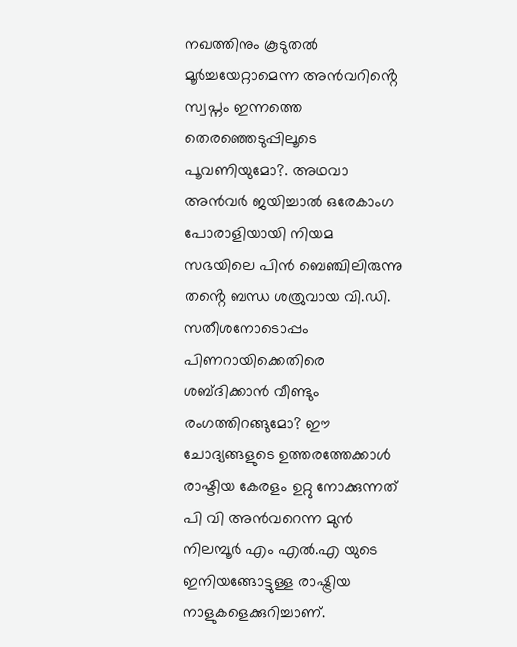നഖത്തിനും കൂടുതൽ മൂർച്ചയേറ്റാമെന്ന അൻവറിൻ്റെ സ്വപ്നം ഇന്നത്തെ തെരഞ്ഞെടുപ്പിലൂടെ പൂവണിയുമോ?. അഥവാ അൻവർ ജയിച്ചാൽ ഒരേകാംഗ പോരാളിയായി നിയമ സഭയിലെ പിൻ ബെഞ്ചിലിരുന്നു തൻ്റെ ബന്ധ ശത്രുവായ വി.ഡി. സതീശനോടൊപ്പം പിണറായിക്കെതിരെ ശബ്ദിക്കാൻ വീണ്ടും രംഗത്തിറങ്ങുമോ? ഈ ചോദ്യങ്ങളുടെ ഉത്തരത്തേക്കാൾ രാഷ്ടിയ കേരളം ഉറ്റു നോക്കുന്നത് പി വി അൻവറെന്ന മുൻ നിലമ്പൂർ എം എൽ.എ യുടെ ഇനിയങ്ങോട്ടുള്ള രാഷ്ട്രിയ നാളുകളെക്കുറിച്ചാണ്.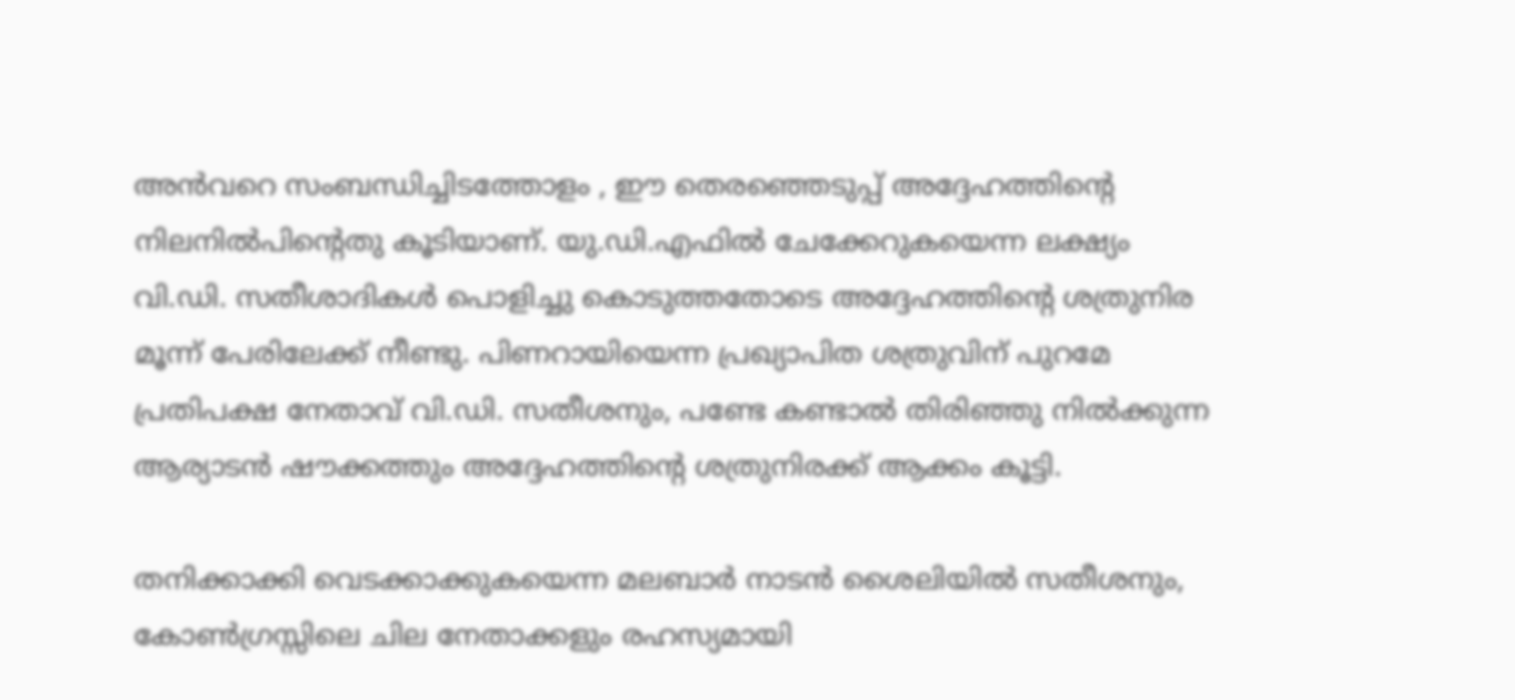അൻവറെ സംബന്ധിച്ചിടത്തോളം , ഈ തെരഞ്ഞെടുപ്പ് അദ്ദേഹത്തിൻ്റെ നിലനിൽപിൻ്റെതു കൂടിയാണ്. യു.ഡി.എഫിൽ ചേക്കേറുകയെന്ന ലക്ഷ്യം വി.ഡി. സതീശാദികൾ പൊളിച്ചു കൊടുത്തതോടെ അദ്ദേഹത്തിൻ്റെ ശത്രുനിര മൂന്ന് പേരിലേക്ക് നീണ്ടു. പിണറായിയെന്ന പ്രഖ്യാപിത ശത്രുവിന് പുറമേ പ്രതിപക്ഷ നേതാവ് വി.ഡി. സതീശനും, പണ്ടേ കണ്ടാൽ തിരിഞ്ഞു നിൽക്കുന്ന ആര്യാടൻ ഷൗക്കത്തും അദ്ദേഹത്തിൻ്റെ ശത്രുനിരക്ക് ആക്കം കൂട്ടി.

തനിക്കാക്കി വെടക്കാക്കുകയെന്ന മലബാർ നാടൻ ശൈലിയിൽ സതീശനും, കോൺഗ്രസ്സിലെ ചില നേതാക്കളും രഹസ്യമായി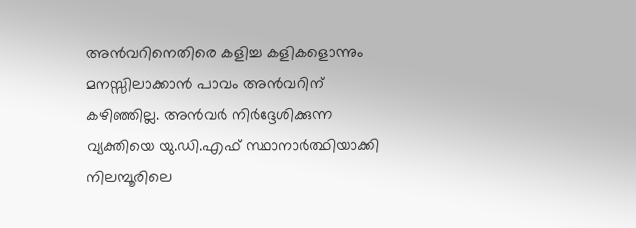അൻവറിനെതിരെ കളിച്ച കളികളൊന്നും മനസ്സിലാക്കാൻ പാവം അൻവറിന് കഴിഞ്ഞില്ല. അൻവർ നിർദ്ദേശിക്കുന്ന വ്യക്തിയെ യു.ഡി.എഫ് സ്ഥാനാർത്ഥിയാക്കി നിലമ്പൂരിലെ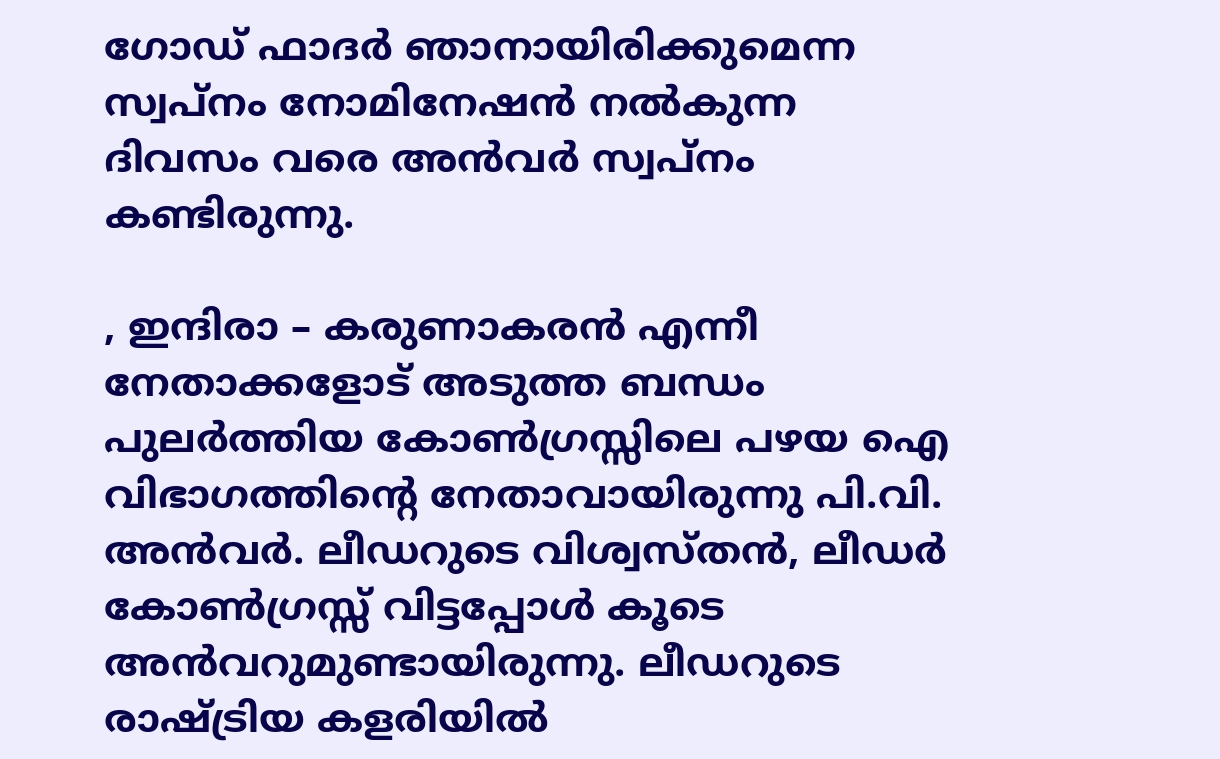ഗോഡ് ഫാദർ ഞാനായിരിക്കുമെന്ന സ്വപ്നം നോമിനേഷൻ നൽകുന്ന ദിവസം വരെ അൻവർ സ്വപ്നം കണ്ടിരുന്നു.

, ഇന്ദിരാ – കരുണാകരൻ എന്നീ നേതാക്കളോട് അടുത്ത ബന്ധം പുലർത്തിയ കോൺഗ്രസ്സിലെ പഴയ ഐ വിഭാഗത്തിൻ്റെ നേതാവായിരുന്നു പി.വി. അൻവർ. ലീഡറുടെ വിശ്വസ്തൻ, ലീഡർ കോൺഗ്രസ്സ് വിട്ടപ്പോൾ കൂടെ അൻവറുമുണ്ടായിരുന്നു. ലീഡറുടെ രാഷ്ട്രിയ കളരിയിൽ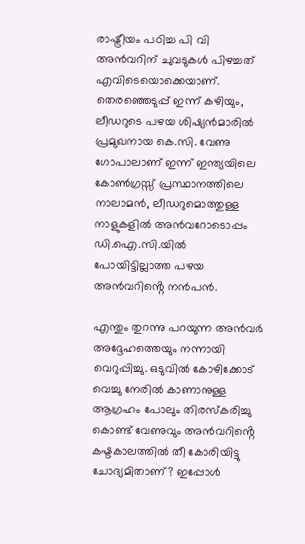രാഷ്ട്രീയം പഠിച്ച പി വി അൻവറിന് ചുവടുകൾ പിഴച്ചത് എവിടെയൊക്കെയാണ്. തെരഞ്ഞെടുപ്പ് ഇന്ന് കഴിയും, ലീഡറുടെ പഴയ ശിഷ്യൻമാരിൽ പ്രമുഖനായ കെ.സി. വേണു ഗോപാലാണ് ഇന്ന് ഇന്ത്യയിലെ കോൺഗ്രസ്സ് പ്രസ്ഥാനത്തിലെ നാലാമൻ, ലീഡറുമൊത്തുള്ള നാളുകളിൽ അൻവറോടൊപ്പം ഡി.ഐ.സി.യിൽ പോയിട്ടില്ലാത്ത പഴയ അൻവറിൻ്റെ നൻപൻ.

എന്തും തുറന്നു പറയുന്ന അൻവർ അദ്ദേഹത്തെയും നന്നായി വെറുപ്പിച്ചു. ഒടുവിൽ കോഴിക്കോട് വെച്ചു നേരിൽ കാണാനുള്ള ആഗ്രഹം പോലും തിരസ്കരിച്ചു കൊണ്ട് വേണുവും അൻവറിൻ്റെ കഷ്ടകാലത്തിൽ തീ കോരിയിട്ടു ചോദ്യമിതാണ്? ഇപ്പോൾ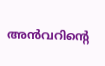അൻവറിൻ്റെ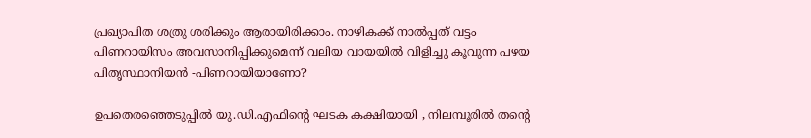പ്രഖ്യാപിത ശത്രു ശരിക്കും ആരായിരിക്കാം. നാഴികക്ക് നാൽപ്പത് വട്ടം പിണറായിസം അവസാനിപ്പിക്കുമെന്ന് വലിയ വായയിൽ വിളിച്ചു കൂവുന്ന പഴയ പിതൃസ്ഥാനിയൻ -പിണറായിയാണോ?

ഉപതെരഞ്ഞെടുപ്പിൽ യു.ഡി.എഫിൻ്റെ ഘടക കക്ഷിയായി , നിലമ്പൂരിൽ തൻ്റെ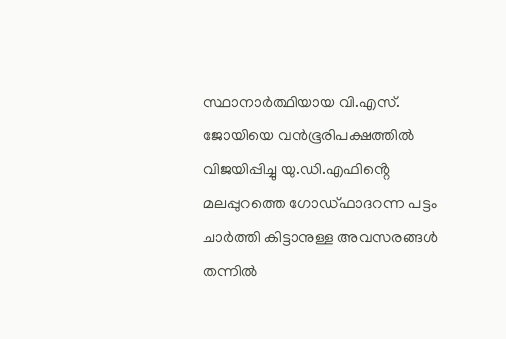സ്ഥാനാർത്ഥിയായ വി.എസ്. ജോയിയെ വൻഭൂരിപക്ഷത്തിൽ വിജയിപ്പിച്ചു യു.ഡി.എഫിൻ്റെ മലപ്പുറത്തെ ഗോഡ്ഫാദറന്ന പട്ടം ചാർത്തി കിട്ടാനുള്ള അവസരങ്ങൾ തന്നിൽ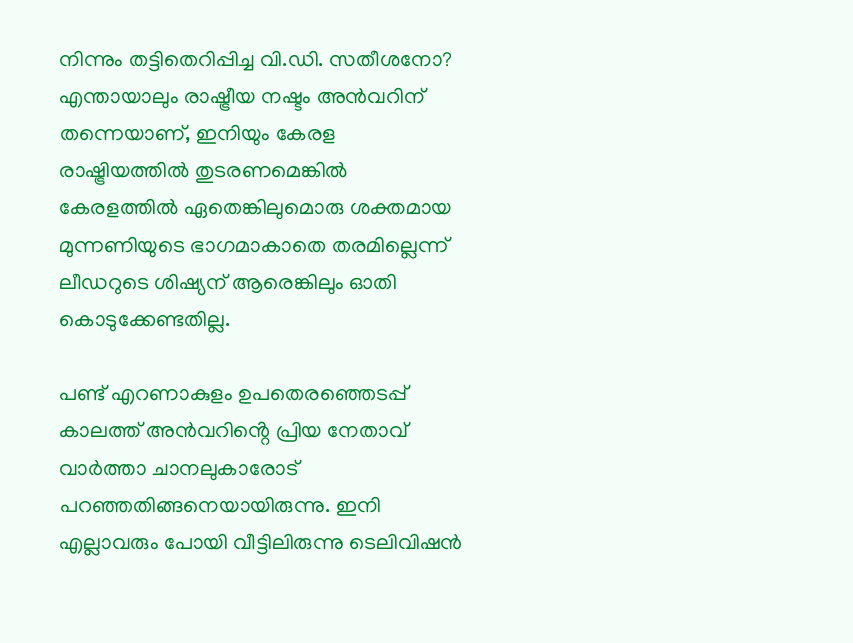നിന്നും തട്ടിതെറിപ്പിച്ച വി.ഡി. സതീശനോ? എന്തായാലും രാഷ്ട്രീയ നഷ്ടം അൻവറിന് തന്നെയാണ്, ഇനിയും കേരള രാഷ്ട്രിയത്തിൽ തുടരണമെങ്കിൽ കേരളത്തിൽ ഏതെങ്കിലുമൊരു ശക്തമായ മുന്നണിയുടെ ഭാഗമാകാതെ തരമില്ലെന്ന് ലീഡറുടെ ശിഷ്യന് ആരെങ്കിലും ഓതി കൊടുക്കേണ്ടതില്ല.

പണ്ട് എറണാകുളം ഉപതെരഞ്ഞെടപ്പ് കാലത്ത് അൻവറിൻ്റെ പ്രിയ നേതാവ് വാർത്താ ചാനലുകാരോട് പറഞ്ഞതിങ്ങനെയായിരുന്നു. ഇനി എല്ലാവരും പോയി വീട്ടിലിരുന്നു ടെലിവിഷൻ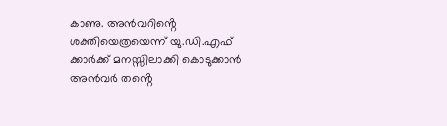കാണു. അൻവറിൻ്റെ ശക്തിയെത്രയെന്ന് യു.ഡി.എഫ് ക്കാർക്ക് മനസ്സിലാക്കി കൊടുക്കാൻ അൻവർ തൻ്റെ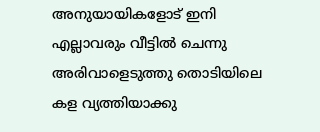അനുയായികളോട് ഇനി എല്ലാവരും വീട്ടിൽ ചെന്നു അരിവാളെടുത്തു തൊടിയിലെ കള വ്യത്തിയാക്കു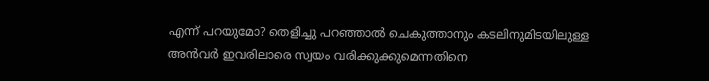എന്ന് പറയുമോ? തെളിച്ചു പറഞ്ഞാൽ ചെകുത്താനും കടലിനുമിടയിലുള്ള അൻവർ ഇവരിലാരെ സ്വയം വരിക്കുക്കുമെന്നതിനെ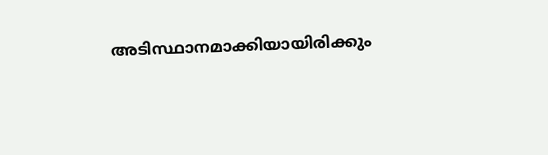അടിസ്ഥാനമാക്കിയായിരിക്കും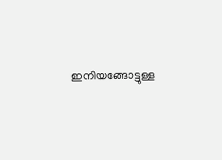ഇനിയങ്ങോട്ടുള്ള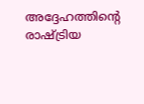അദ്ദേഹത്തിൻ്റെ രാഷ്ട്രിയ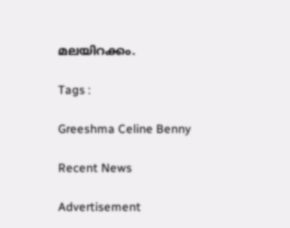മലയിറക്കം.

Tags :

Greeshma Celine Benny

Recent News

Advertisement